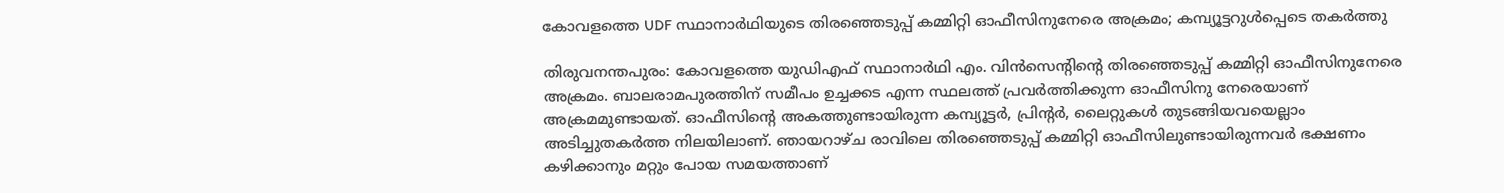കോവളത്തെ UDF സ്ഥാനാർഥിയുടെ തിരഞ്ഞെടുപ്പ് കമ്മിറ്റി ഓഫീസിനുനേരെ അക്രമം; കമ്പ്യൂട്ടറുൾപ്പെടെ തകർത്തു

തിരുവനന്തപുരം: കോവളത്തെ യുഡിഎഫ് സ്ഥാനാർഥി എം. വിൻസെന്റിന്റെ തിരഞ്ഞെടുപ്പ് കമ്മിറ്റി ഓഫീസിനുനേരെ അക്രമം. ബാലരാമപുരത്തിന് സമീപം ഉച്ചക്കട എന്ന സ്ഥലത്ത് പ്രവർത്തിക്കുന്ന ഓഫീസിനു നേരെയാണ് അക്രമമുണ്ടായത്. ഓഫീസിന്റെ അകത്തുണ്ടായിരുന്ന കമ്പ്യൂട്ടർ, പ്രിന്റർ, ലൈറ്റുകൾ തുടങ്ങിയവയെല്ലാം അടിച്ചുതകർത്ത നിലയിലാണ്. ഞായറാഴ്ച രാവിലെ തിരഞ്ഞെടുപ്പ് കമ്മിറ്റി ഓഫീസിലുണ്ടായിരുന്നവർ ഭക്ഷണം കഴിക്കാനും മറ്റും പോയ സമയത്താണ്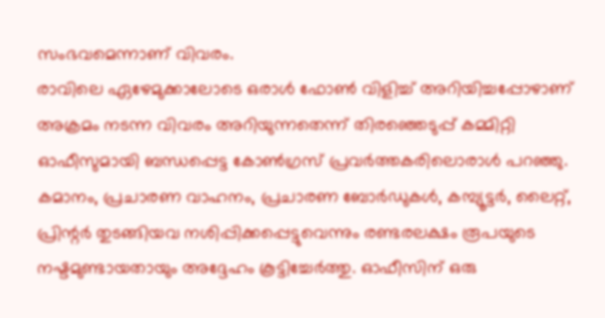സംഭവമെന്നാണ് വിവരം.
രാവിലെ ഏഴേമുക്കാലോടെ ഒരാൾ ഫോൺ വിളിച്ച് അറിയിച്ചപ്പോഴാണ് അക്രമം നടന്ന വിവരം അറിയുന്നതെന്ന് തിരഞ്ഞെടുപ്പ് കമ്മിറ്റി ഓഫീസുമായി ബന്ധപ്പെട്ട കോൺഗ്രസ് പ്രവർത്തകരിലൊരാൾ പറഞ്ഞു. കമാനം, പ്രചാരണ വാഹനം, പ്രചാരണ ബോർഡുകൾ, കമ്പ്യൂട്ടർ, ലൈറ്റ്, പ്രിന്റർ തുടങ്ങിയവ നശിപ്പിക്കപ്പെട്ടുവെന്നും രണ്ടരലക്ഷം രൂപയുടെ നഷ്ടമുണ്ടായതായും അദ്ദേഹം കൂട്ടിച്ചേർത്തു. ഓഫീസിന് ഒരു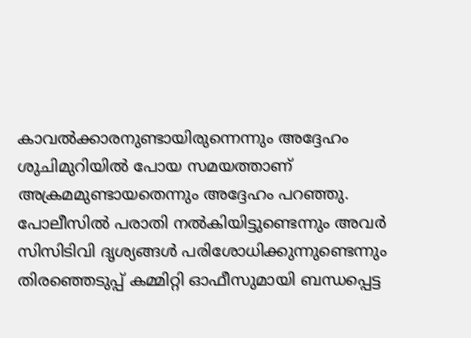കാവൽക്കാരനുണ്ടായിരുന്നെന്നും അദ്ദേഹം ശുചിമുറിയിൽ പോയ സമയത്താണ് അക്രമമുണ്ടായതെന്നും അദ്ദേഹം പറഞ്ഞു.
പോലീസിൽ പരാതി നൽകിയിട്ടുണ്ടെന്നും അവർ സിസിടിവി ദൃശ്യങ്ങൾ പരിശോധിക്കുന്നുണ്ടെന്നും തിരഞ്ഞെടുപ്പ് കമ്മിറ്റി ഓഫീസുമായി ബന്ധപ്പെട്ട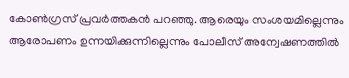കോൺഗ്രസ് പ്രവർത്തകൻ പറഞ്ഞു. ആരെയും സംശയമില്ലെന്നും ആരോപണം ഉന്നയിക്കുന്നില്ലെന്നും പോലീസ് അന്വേഷണത്തിൽ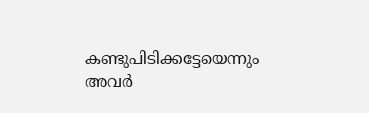കണ്ടുപിടിക്കട്ടേയെന്നും അവർ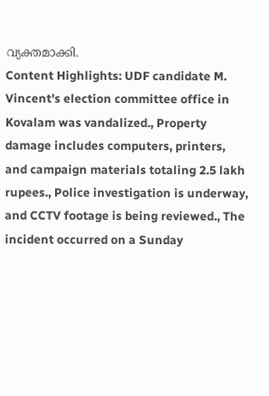വ്യക്തമാക്കി.
Content Highlights: UDF candidate M. Vincent's election committee office in Kovalam was vandalized., Property damage includes computers, printers, and campaign materials totaling 2.5 lakh rupees., Police investigation is underway, and CCTV footage is being reviewed., The incident occurred on a Sunday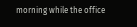morning while the office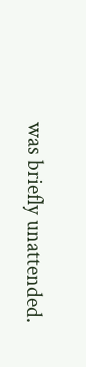was briefly unattended.